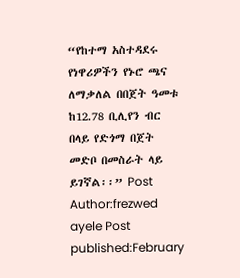“የከተማ አስተዳደሩ የነዋሪዎችን የኑሮ ጫና ለማቃለል በበጀት ዓመቱ ከ12.78 ቢሊየን ብር በላይ የድጎማ በጀት መድቦ በመስራት ላይ ይገኛል፡፡” Post Author:frezwed ayele Post published:February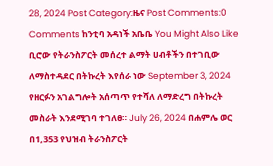28, 2024 Post Category:ዜና Post Comments:0 Comments ከንቲባ አዳነች አቤቤ You Might Also Like ቢሮው የትራንስፖርት መሰረተ ልማት ሀብቶችን በተገቢው ለማስተዳደር በትኩረት እየሰራ ነው September 3, 2024 የዘርፉን አገልግሎት አሰጣጥ የተሻለ ለማድረግ በትኩረት መስራት እንደሚገባ ተገለፀ። July 26, 2024 በሐምሌ ወር በ1,353 የህዝብ ትራንስፖርት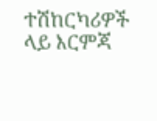ተሽከርካሪዎች ላይ እርምጃ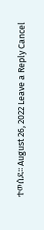ተወሰደ፡፡ August 26, 2022 Leave a Reply Cancel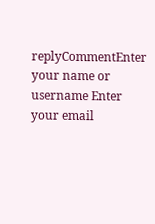replyCommentEnter your name or username Enter your email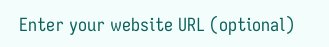Enter your website URL (optional)